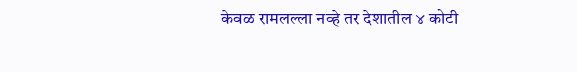केवळ रामलल्ला नव्हे तर देशातील ४ कोटी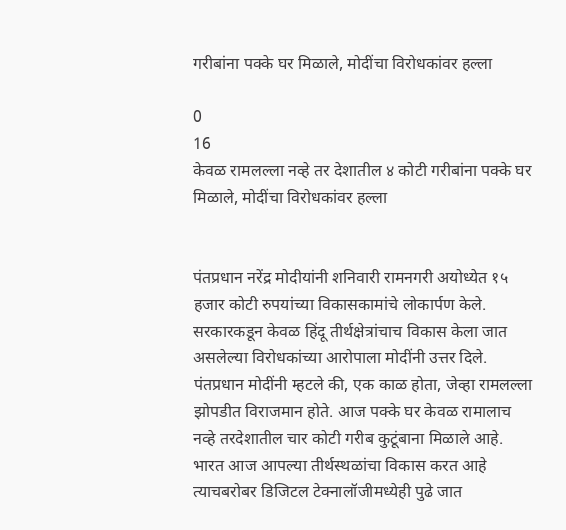गरीबांना पक्के घर मिळाले, मोदींचा विरोधकांवर हल्ला

0
16
केवळ रामलल्ला नव्हे तर देशातील ४ कोटी गरीबांना पक्के घर मिळाले, मोदींचा विरोधकांवर हल्ला


पंतप्रधान नरेंद्र मोदीयांनी शनिवारी रामनगरी अयोध्येत १५ हजार कोटी रुपयांच्या विकासकामांचे लोकार्पण केले. सरकारकडून केवळ हिंदू तीर्थक्षेत्रांचाच विकास केला जात असलेल्या विरोधकांच्या आरोपाला मोदींनी उत्तर दिले. पंतप्रधान मोदींनी म्हटले की, एक काळ होता, जेव्हा रामलल्ला झोपडीत विराजमान होते. आज पक्के घर केवळ रामालाच नव्हे तरदेशातील चार कोटी गरीब कुटूंबाना मिळाले आहे. भारत आज आपल्या तीर्थस्थळांचा विकास करत आहे त्याचबरोबर डिजिटल टेक्नालॉजीमध्येही पुढे जात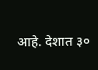आहे. देशात ३०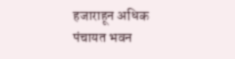हजाराहून अधिक पंचायत भवन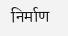निर्माण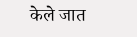केले जात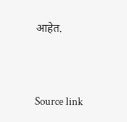आहेत.



Source link